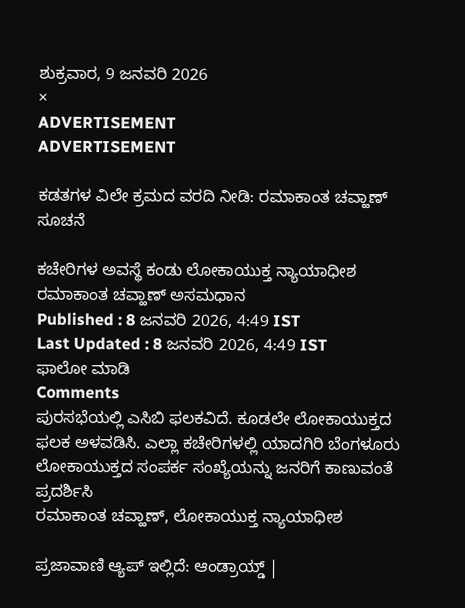ಶುಕ್ರವಾರ, 9 ಜನವರಿ 2026
×
ADVERTISEMENT
ADVERTISEMENT

ಕಡತಗಳ ವಿಲೇ ಕ್ರಮದ ವರದಿ ನೀಡಿ: ರಮಾಕಾಂತ ಚವ್ಹಾಣ್‌ ಸೂಚನೆ

ಕಚೇರಿಗಳ ಅವಸ್ಥೆ ಕಂಡು ಲೋಕಾಯುಕ್ತ ನ್ಯಾಯಾಧೀಶ ರಮಾಕಾಂತ ಚವ್ಹಾಣ್‌ ಅಸಮಧಾನ
Published : 8 ಜನವರಿ 2026, 4:49 IST
Last Updated : 8 ಜನವರಿ 2026, 4:49 IST
ಫಾಲೋ ಮಾಡಿ
Comments
ಪುರಸಭೆಯಲ್ಲಿ ಎಸಿಬಿ ಫಲಕವಿದೆ. ಕೂಡಲೇ ಲೋಕಾಯುಕ್ತದ ಫಲಕ ಅಳವಡಿಸಿ. ಎಲ್ಲಾ ಕಚೇರಿಗಳಲ್ಲಿ ಯಾದಗಿರಿ ಬೆಂಗಳೂರು ಲೋಕಾಯುಕ್ತದ ಸಂಪರ್ಕ ಸಂಖ್ಯೆಯನ್ನು ಜನರಿಗೆ ಕಾಣುವಂತೆ ಪ್ರದರ್ಶಿಸಿ
ರಮಾಕಾಂತ ಚವ್ಹಾಣ್‌, ಲೋಕಾಯುಕ್ತ ನ್ಯಾಯಾಧೀಶ

ಪ್ರಜಾವಾಣಿ ಆ್ಯಪ್ ಇಲ್ಲಿದೆ: ಆಂಡ್ರಾಯ್ಡ್ |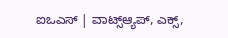ಐಒಎಸ್ | ವಾಟ್ಸ್ಆ್ಯಪ್, ಎಕ್ಸ್,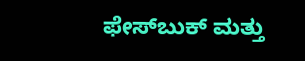ಫೇಸ್‌ಬುಕ್ ಮತ್ತು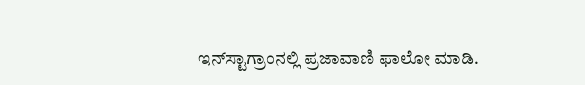ಇನ್‌ಸ್ಟಾಗ್ರಾಂನಲ್ಲಿ ಪ್ರಜಾವಾಣಿ ಫಾಲೋ ಮಾಡಿ.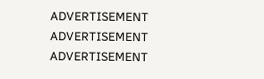ADVERTISEMENT
ADVERTISEMENT
ADVERTISEMENT